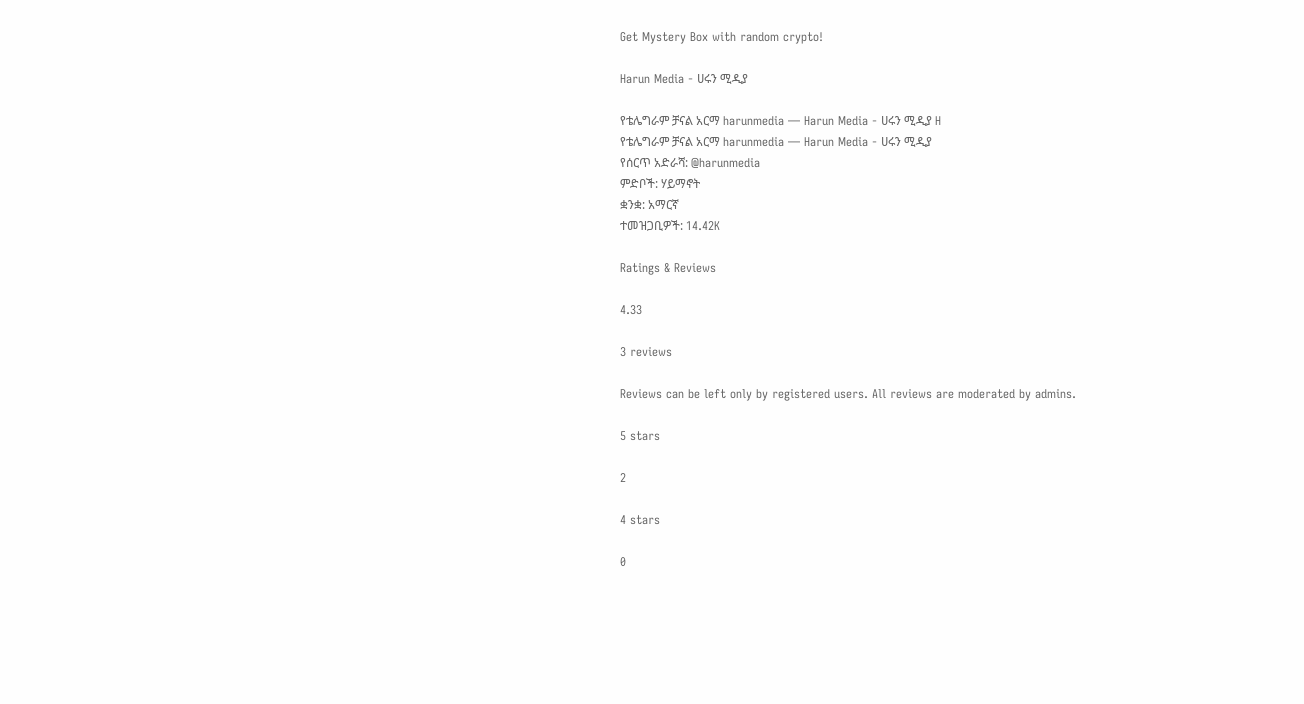Get Mystery Box with random crypto!

Harun Media - ሀሩን ሚዲያ

የቴሌግራም ቻናል አርማ harunmedia — Harun Media - ሀሩን ሚዲያ H
የቴሌግራም ቻናል አርማ harunmedia — Harun Media - ሀሩን ሚዲያ
የሰርጥ አድራሻ: @harunmedia
ምድቦች: ሃይማኖት
ቋንቋ: አማርኛ
ተመዝጋቢዎች: 14.42K

Ratings & Reviews

4.33

3 reviews

Reviews can be left only by registered users. All reviews are moderated by admins.

5 stars

2

4 stars

0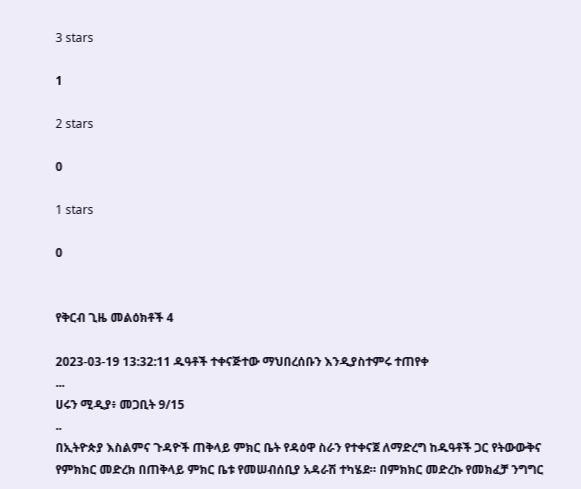3 stars

1

2 stars

0

1 stars

0


የቅርብ ጊዜ መልዕክቶች 4

2023-03-19 13:32:11 ዱዓቶች ተቀናጅተው ማህበረሰቡን እንዲያስተምሩ ተጠየቀ
...
ሀሩን ሚዲያ፥ መጋቢት 9/15
..
በኢትዮጵያ እስልምና ጉዳዮች ጠቅላይ ምክር ቤት የዳዕዋ ስራን የተቀናጀ ለማድረግ ከዱዓቶች ጋር የትውውቅና የምክክር መድረክ በጠቅላይ ምክር ቤቱ የመሠብሰቢያ አዳራሽ ተካሄደ። በምክክር መድረኩ የመክፈቻ ንግግር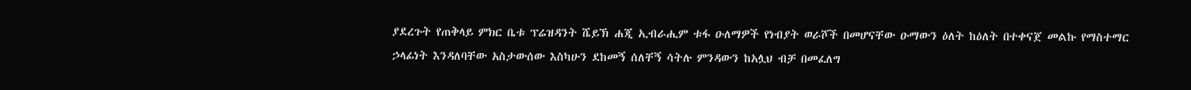ያደረጉት የጠቅላይ ምክር ቤቱ ፕሬዝዳንት ሼይኽ ሐጂ ኢብራሒም ቱፋ ዑለማዎች የነብያት ወራሾች በመሆናቸው ዑማውን ዕለት ከዕለት በተቀናጀ መልኩ የማስተማር ኃላፊነት እንዳለባቸው አስታውሰው እስካሁን ደከመኝ ሰለቸኝ ሳትሉ ምንዳውን ከአሏህ ብቻ በመፈለግ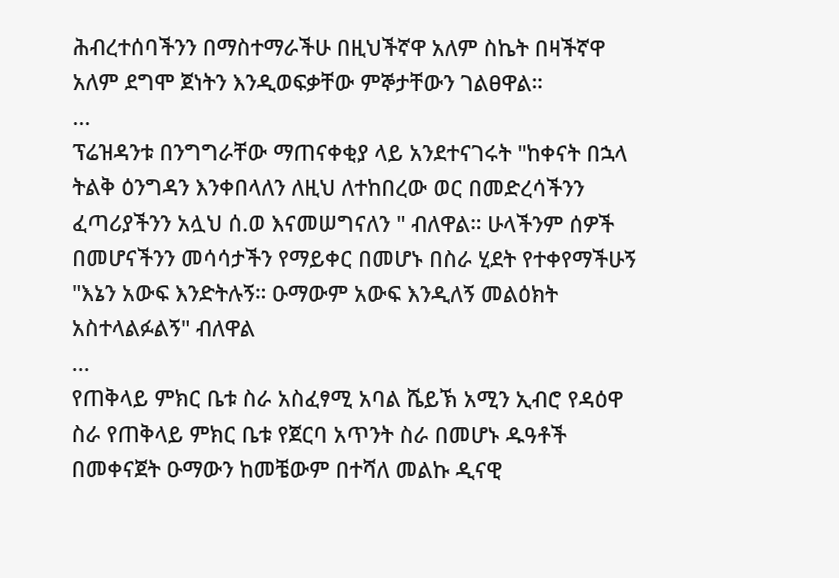ሕብረተሰባችንን በማስተማራችሁ በዚህችኛዋ አለም ስኬት በዛችኛዋ አለም ደግሞ ጀነትን እንዲወፍቃቸው ምኞታቸውን ገልፀዋል።
...
ፕሬዝዳንቱ በንግግራቸው ማጠናቀቂያ ላይ አንደተናገሩት "ከቀናት በኋላ ትልቅ ዕንግዳን እንቀበላለን ለዚህ ለተከበረው ወር በመድረሳችንን ፈጣሪያችንን አሏህ ሰ.ወ እናመሠግናለን " ብለዋል። ሁላችንም ሰዎች በመሆናችንን መሳሳታችን የማይቀር በመሆኑ በስራ ሂደት የተቀየማችሁኝ "እኔን አውፍ እንድትሉኝ። ዑማውም አውፍ እንዲለኝ መልዕክት አስተላልፉልኝ" ብለዋል
...
የጠቅላይ ምክር ቤቱ ስራ አስፈፃሚ አባል ሼይኽ አሚን ኢብሮ የዳዕዋ ስራ የጠቅላይ ምክር ቤቱ የጀርባ አጥንት ስራ በመሆኑ ዱዓቶች በመቀናጀት ዑማውን ከመቼውም በተሻለ መልኩ ዲናዊ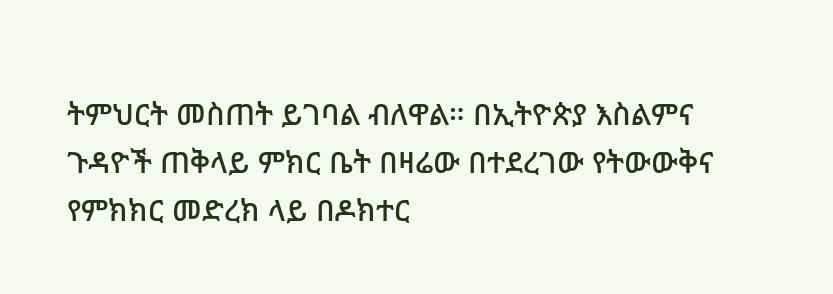ትምህርት መስጠት ይገባል ብለዋል። በኢትዮጵያ እስልምና ጉዳዮች ጠቅላይ ምክር ቤት በዛሬው በተደረገው የትውውቅና የምክክር መድረክ ላይ በዶክተር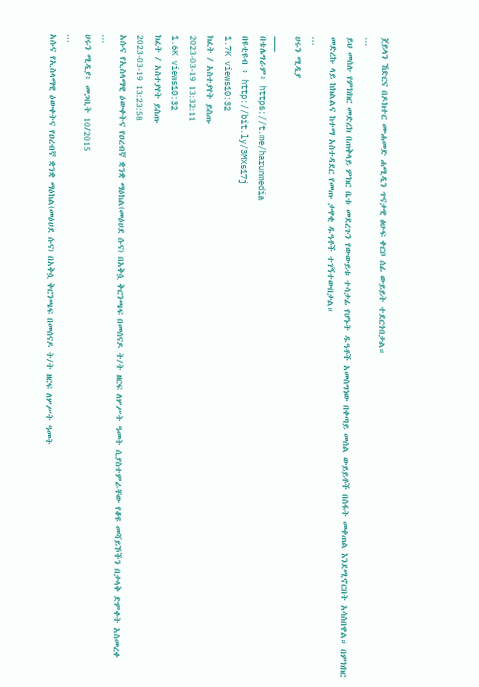ጀይላን ኸድርና በዶክተር ሙሐመድ ሐሚዲን ጥናታዊ ፅሁፍ ቀርቦ ሰፊ ውይይት ተደርጎበታል።
...
ይህ መሰሉ የምክክር መድረክ በጠቅላይ ምክር ቤቱ መደረጉን የውውይቱ ተሳታፊ የሆኑት ዱዓቶች አመስግነው በቀጣይ መሰል ውይይቶች በስፋት መቀጠል እንደሚኖርበት አሳስበዋል። በምክክር መድረኩ ላይ ከክልልና ከተማ አስተዳደር የመጡ ታዋቂ ዱዓቶች ተገኝተውበታል።
...
ሀሩን ሚዲያ
___
በቴሌግራም፥ https://t.me/harunmedia
በዩቲዩብ ፥ http://bit.ly/3MXs17j
1.7K views10:32
ክፈት / አስተያየት ይስጡ
2023-03-19 13:32:11
1.6K views10:32
ክፈት / አስተያየት ይስጡ
2023-03-19 13:23:58
አሱና የኢስላማዊ ዕውቀትና የዐረብኛ ቋንቋ ማዕከል(መዕሀደ ሱና) በአቅሷ ቅርንጫፍ በመሰናዶ ት/ት ዘርፍ ለሦሥት ዓመት ሲያስተምራቸው የቆዩ መሻይኾችን በታላቅ ድምቀት አስመረቀ
...
ሀሩን ሚዲያ፥ መጋቢት 10/2015
...
አሱና የኢስላማዊ ዕውቀትና የዐረብኛ ቋንቋ ማዕከል(መዕሀደ ሱና) በአቅሷ ቅርንጫፍ በመሰናዶ ት/ት ዘርፍ ለሦሥት ዓመት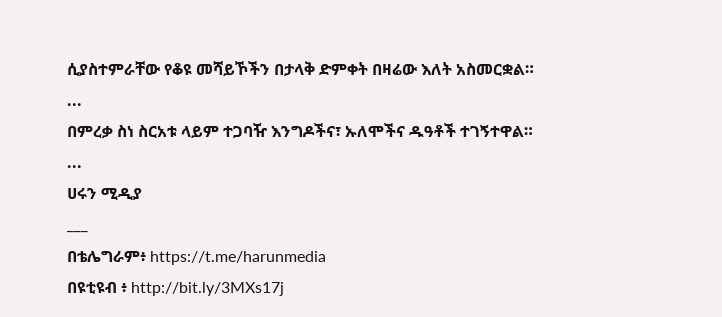ሲያስተምራቸው የቆዩ መሻይኾችን በታላቅ ድምቀት በዛሬው እለት አስመርቋል።
...
በምረቃ ስነ ስርአቱ ላይም ተጋባዥ እንግዶችና፣ ኡለሞችና ዱዓቶች ተገኝተዋል።
...
ሀሩን ሚዲያ
___
በቴሌግራም፥ https://t.me/harunmedia
በዩቲዩብ ፥ http://bit.ly/3MXs17j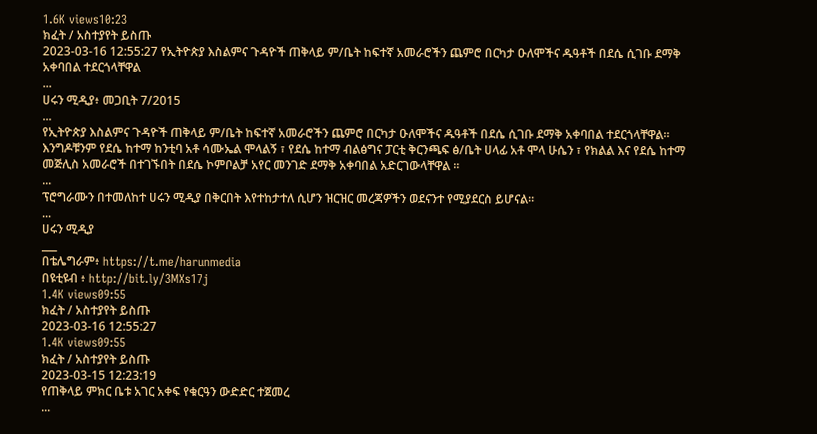1.6K views10:23
ክፈት / አስተያየት ይስጡ
2023-03-16 12:55:27 የኢትዮጵያ እስልምና ጉዳዮች ጠቅላይ ም/ቤት ከፍተኛ አመራሮችን ጨምሮ በርካታ ዑለሞችና ዱዓቶች በደሴ ሲገቡ ደማቅ አቀባበል ተደርጎላቸዋል
...
ሀሩን ሚዲያ፥ መጋቢት 7/2015
...
የኢትዮጵያ እስልምና ጉዳዮች ጠቅላይ ም/ቤት ከፍተኛ አመራሮችን ጨምሮ በርካታ ዑለሞችና ዱዓቶች በደሴ ሲገቡ ደማቅ አቀባበል ተደርጎላቸዋል። እንግዶቹንም የደሴ ከተማ ከንቲባ አቶ ሳሙኤል ሞላልኝ ፣ የደሴ ከተማ ብልፅግና ፓርቲ ቅርንጫፍ ፅ/ቤት ሀላፊ አቶ ሞላ ሁሴን ፣ የክልል እና የደሴ ከተማ መጅሊስ አመራሮች በተገኙበት በደሴ ኮምቦልቻ አየር መንገድ ደማቅ አቀባበል አድርገውላቸዋል ።
...
ፕሮግራሙን በተመለከተ ሀሩን ሚዲያ በቅርበት እየተከታተለ ሲሆን ዝርዝር መረጃዎችን ወደናንተ የሚያደርስ ይሆናል።
...
ሀሩን ሚዲያ
___
በቴሌግራም፥ https://t.me/harunmedia
በዩቲዩብ ፥ http://bit.ly/3MXs17j
1.4K views09:55
ክፈት / አስተያየት ይስጡ
2023-03-16 12:55:27
1.4K views09:55
ክፈት / አስተያየት ይስጡ
2023-03-15 12:23:19
የጠቅላይ ምክር ቤቱ አገር አቀፍ የቁርዓን ውድድር ተጀመረ
...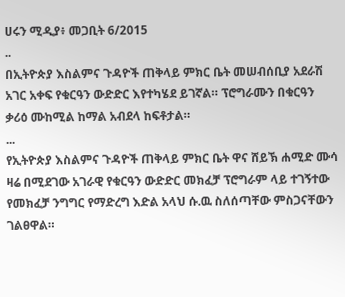ሀሩን ሚዲያ፥ መጋቢት 6/2015
..
በኢትዮጵያ እስልምና ጉዳዮች ጠቅላይ ምክር ቤት መሠብሰቢያ አደራሽ አገር አቀፍ የቁርዓን ውድድር እየተካሄደ ይገኛል። ፕሮግራሙን በቁርዓን ቃሪዕ ሙከሚል ከማል አብደላ ከፍቶታል።
...
የኢትዮጵያ እስልምና ጉዳዮች ጠቅላይ ምክር ቤት ዋና ሸይኽ ሐሚድ ሙሳ ዛሬ በሚደገው አገራዊ የቁርዓን ውድድር መክፈቻ ፕሮግራም ላይ ተገኝተው የመክፈቻ ንግግር የማድረግ እድል አላህ ሱ.ዉ ስለሰጣቸው ምስጋናቸውን ገልፀዋል።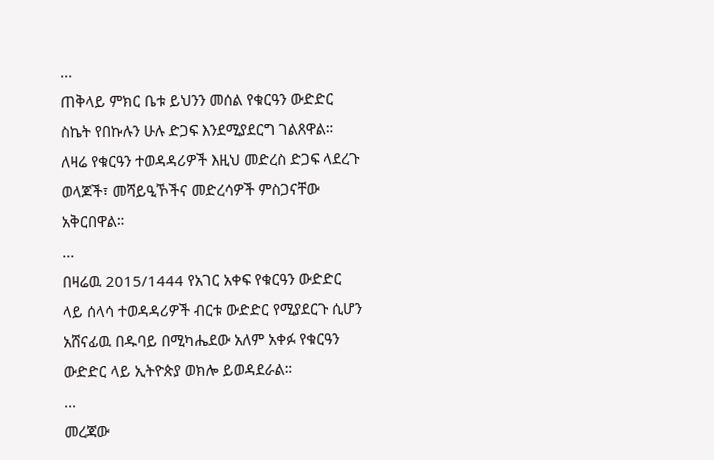...
ጠቅላይ ምክር ቤቱ ይህንን መሰል የቁርዓን ውድድር ስኬት የበኩሉን ሁሉ ድጋፍ እንደሚያደርግ ገልጸዋል። ለዛሬ የቁርዓን ተወዳዳሪዎች እዚህ መድረስ ድጋፍ ላደረጉ ወላጆች፣ መሻይዒኾችና መድረሳዎች ምስጋናቸው አቅርበዋል።
...
በዛሬዉ 2015/1444 የአገር አቀፍ የቁርዓን ውድድር ላይ ሰላሳ ተወዳዳሪዎች ብርቱ ውድድር የሚያደርጉ ሲሆን አሸናፊዉ በዱባይ በሚካሔደው አለም አቀፉ የቁርዓን ውድድር ላይ ኢትዮጵያ ወክሎ ይወዳደራል።
...
መረጃው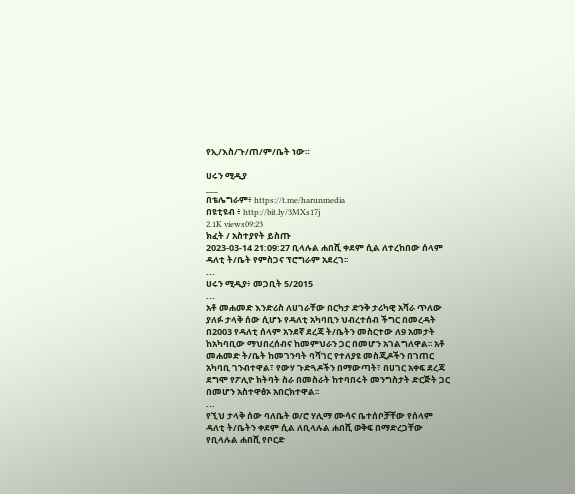የኢ/እስ/ጉ/ጠ/ም/ቤት ነው።

ሀሩን ሚዲያ
___
በቴሌግራም፥ https://t.me/harunmedia
በዩቲዩብ ፥ http://bit.ly/3MXs17j
2.1K views09:23
ክፈት / አስተያየት ይስጡ
2023-03-14 21:09:27 ቢላሉል ሐበሺ ቀደም ሲል ለተረከበው ሰላም ዳለቲ ት/ቤት የምስጋና ፕሮግራም አደረገ፡፡
...
ሀሩን ሚዲያ፥ መጋቢት 5/2015
...
አቶ መሐመድ እንድሪስ ለሀገራቸው በርካታ ድንቅ ታሪካዊ አሻራ ጥለው ያለፉ ታላቅ ሰው ሲሆኑ የዳለቲ አካባቢን ህብረተሰብ ችግር በመረዳት በ2003 የዳለቲ ሰላም አንደኛ ደረጃ ት/ቤትን መስርተው ለ9 አመታት ከአካባቢው ማህበረሰብና ከመምህራን ጋር በመሆን አገልግለዋል፡፡ አቶ መሐመድ ት/ቤት ከመገንባት ባሻገር የተለያዩ መስጂዶችን በገጠር አካባቢ ገንብተዋል፣ የውሃ ጉድጓዶችን በማውጣት፣ በሀገር አቀፍ ደረጃ ደግሞ የፖሊዮ ክትባት ስራ በመስራት ከተባበሩት መንግስታት ድርጅት ጋር በመሆን አስተዋፅኦ አበርክተዋል፡፡
...
የኚህ ታላቅ ሰው ባለቤት ወ/ሮ ሃሊማ ሙሳና ቤተሰቦቻቸው የሰላም ዳለቲ ት/ቤትን ቀደም ሲል ለቢላሉል ሐበሺ ወቅፍ በማድረጋቸው የቢላሉል ሐበሺ የቦርድ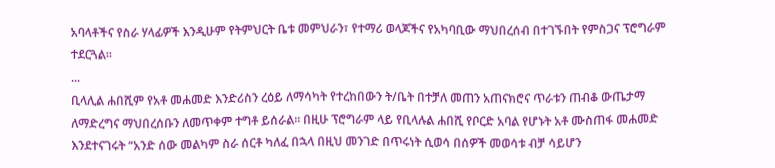አባላቶችና የስራ ሃላፊዎች እንዲሁም የትምህርት ቤቱ መምህራን፣ የተማሪ ወላጆችና የአካባቢው ማህበረሰብ በተገኙበት የምስጋና ፕሮግራም ተደርጓል፡፡
...
ቢላሊል ሐበሺም የአቶ መሐመድ እንድሪስን ረዕይ ለማሳካት የተረከበውን ት/ቤት በተቻለ መጠን አጠናክሮና ጥራቱን ጠብቆ ውጤታማ ለማድረግና ማህበረሰቡን ለመጥቀም ተግቶ ይሰራል፡፡ በዚሁ ፕሮግራም ላይ የቢላሉል ሐበሺ የቦርድ አባል የሆኑት አቶ ሙስጠፋ መሐመድ እንደተናገሩት “አንድ ሰው መልካም ስራ ሰርቶ ካለፈ በኋላ በዚህ መንገድ በጥሩነት ሲወሳ በሰዎች መወሳቱ ብቻ ሳይሆን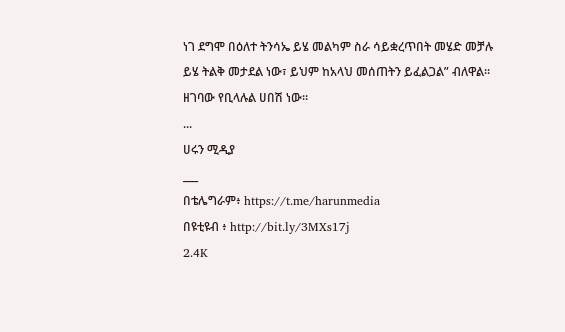ነገ ደግሞ በዕለተ ትንሳኤ ይሄ መልካም ስራ ሳይቋረጥበት መሄድ መቻሉ ይሄ ትልቅ መታደል ነው፣ ይህም ከአላህ መሰጠትን ይፈልጋል” ብለዋል። ዘገባው የቢላሉል ሀበሽ ነው።
...
ሀሩን ሚዲያ
___
በቴሌግራም፥ https://t.me/harunmedia
በዩቲዩብ ፥ http://bit.ly/3MXs17j
2.4K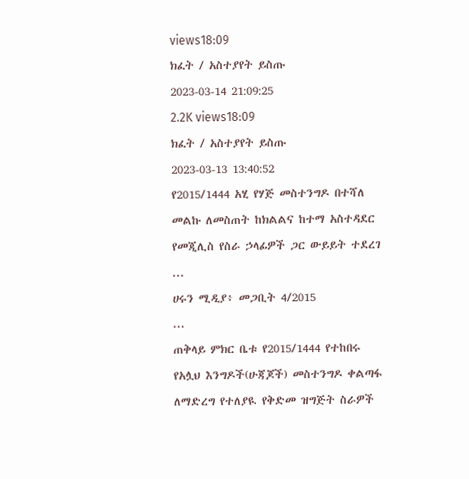views18:09
ክፈት / አስተያየት ይስጡ
2023-03-14 21:09:25
2.2K views18:09
ክፈት / አስተያየት ይስጡ
2023-03-13 13:40:52
የ2015/1444 አሂ የሃጅ መስተንግዶ በተሻለ መልኩ ለመስጠት ከክልልና ከተማ አስተዳደር የመጂሊስ የስራ ኃላፊዎች ጋር ውይይት ተደረገ
...
ሀሩን ሚዲያ፥ መጋቢት 4/2015
...
ጠቅላይ ምክር ቤቱ የ2015/1444 የተከበሩ የአሏህ እንግዶች(ሁጃጆች) መስተንግዶ ቀልጣፋ ለማድረግ የተለያዪ የቅድመ ዝግጅት ስራዎች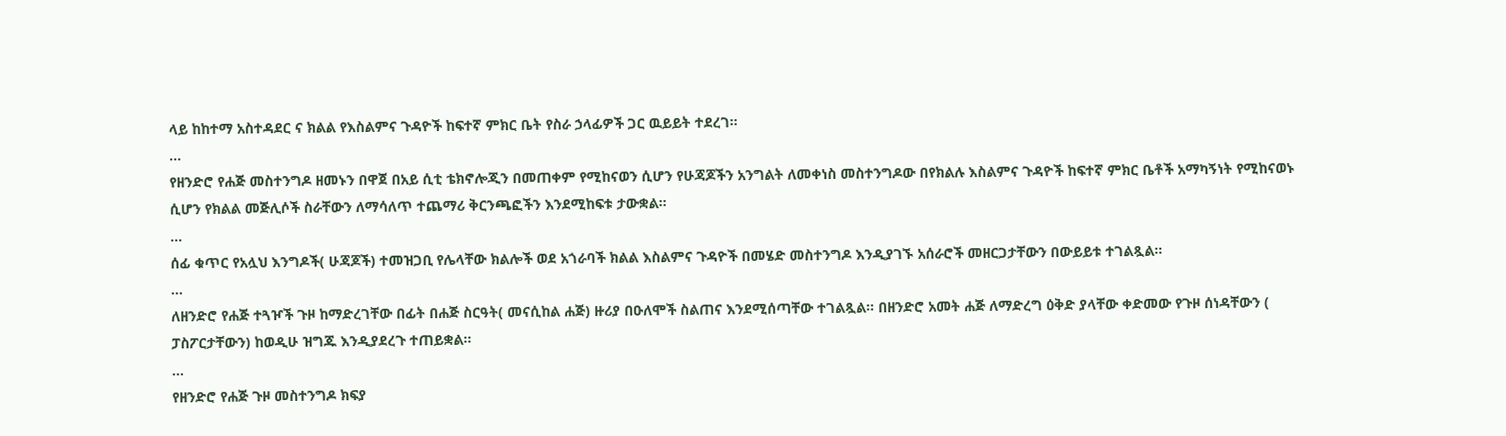ላይ ከከተማ አስተዳደር ና ክልል የእስልምና ጉዳዮች ከፍተኛ ምክር ቤት የስራ ኃላፊዎች ጋር ዉይይት ተደረገ።
...
የዘንድሮ የሐጅ መስተንግዶ ዘመኑን በዋጀ በአይ ሲቲ ቴክኖሎጂን በመጠቀም የሚከናወን ሲሆን የሁጃጆችን አንግልት ለመቀነስ መስተንግዶው በየክልሉ እስልምና ጉዳዮች ከፍተኛ ምክር ቤቶች አማካኝነት የሚከናወኑ ሲሆን የክልል መጅሊሶች ስራቸውን ለማሳለጥ ተጨማሪ ቅርንጫፎችን እንደሚከፍቱ ታውቋል።
...
ሰፊ ቁጥር የአሏህ እንግዶች( ሁጃጆች) ተመዝጋቢ የሌላቸው ክልሎች ወደ አጎራባች ክልል እስልምና ጉዳዮች በመሄድ መስተንግዶ እንዲያገኙ አሰራሮች መዘርጋታቸውን በውይይቱ ተገልጿል።
...
ለዘንድሮ የሐጅ ተጓዦች ጉዞ ከማድረገቸው በፊት በሐጅ ስርዓት( መናሲከል ሐጅ) ዙሪያ በዑለሞች ስልጠና እንደሚሰጣቸው ተገልጿል። በዘንድሮ አመት ሐጅ ለማድረግ ዕቅድ ያላቸው ቀድመው የጉዞ ሰነዳቸውን ( ፓስፖርታቸውን) ከወዲሁ ዝግጁ እንዲያደረጉ ተጠይቋል።
...
የዘንድሮ የሐጅ ጉዞ መስተንግዶ ክፍያ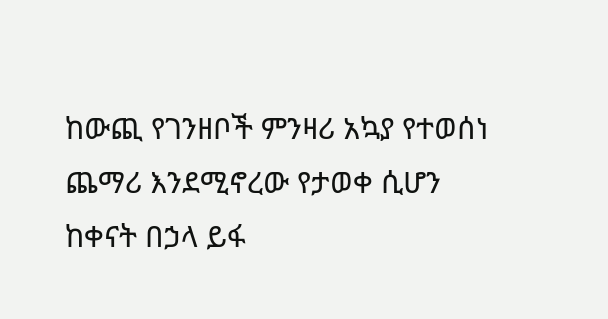ከውጪ የገንዘቦች ምንዛሪ አኳያ የተወሰነ ጨማሪ እንደሚኖረው የታወቀ ሲሆን ከቀናት በኃላ ይፋ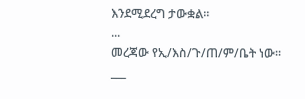እንደሚደረግ ታውቋል።
...
መረጃው የኢ/እስ/ጉ/ጠ/ም/ቤት ነው።
___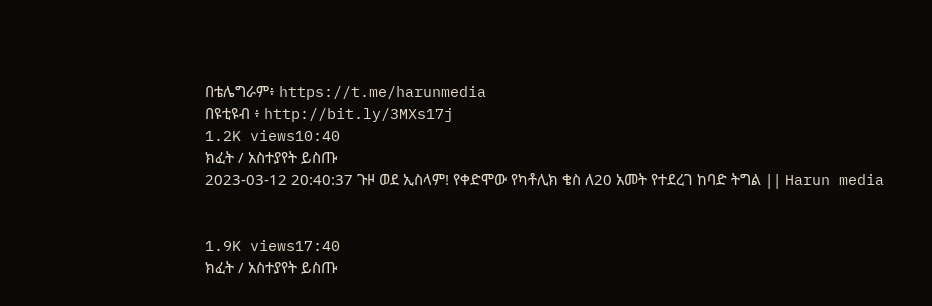በቴሌግራም፥ https://t.me/harunmedia
በዩቲዩብ ፥ http://bit.ly/3MXs17j
1.2K views10:40
ክፈት / አስተያየት ይስጡ
2023-03-12 20:40:37 ጉዞ ወደ ኢስላም! የቀድሞው የካቶሊክ ቄስ ለ20 አመት የተደረገ ከባድ ትግል || Harun media


1.9K views17:40
ክፈት / አስተያየት ይስጡ